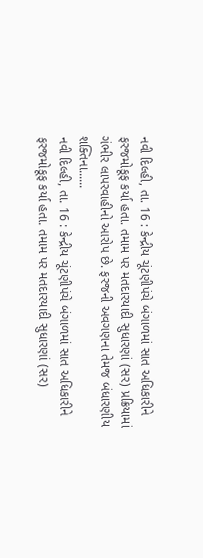નવી દિલ્હી, તા. 16 : કેન્દ્રીય ચૂંટણીપંચે બંગાળમાં સાત અધિકારીને ફરજમોકૂફ કર્યા હતા. તમામ પર મતદારયાદી સુધારણાં (સર) પ્રક્રિયામાં ગંભીર લાપરવાહીનો આરોપ છે. ફરજની અવગણના તેમજ બંધારણીય શક્તિના......
નવી દિલ્હી, તા. 16 : કેન્દ્રીય ચૂંટણીપંચે બંગાળમાં સાત અધિકારીને ફરજમોકૂફ કર્યા હતા. તમામ પર મતદારયાદી સુધારણાં (સર)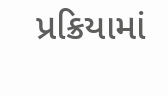પ્રક્રિયામાં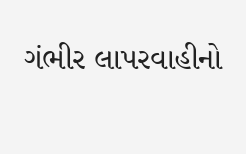ગંભીર લાપરવાહીનો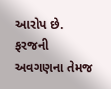આરોપ છે. ફરજની અવગણના તેમજ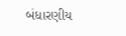બંધારણીય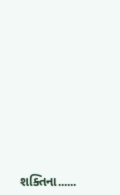શક્તિના......